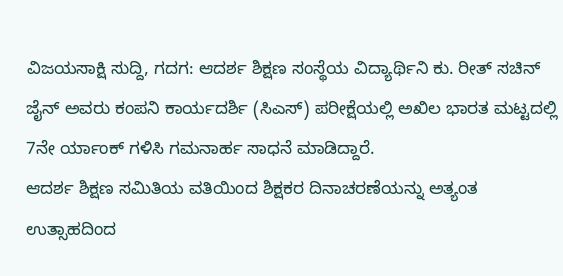ವಿಜಯಸಾಕ್ಷಿ ಸುದ್ದಿ, ಗದಗ: ಆದರ್ಶ ಶಿಕ್ಷಣ ಸಂಸ್ಥೆಯ ವಿದ್ಯಾರ್ಥಿನಿ ಕು. ರೀತ್ ಸಚಿನ್ ಜೈನ್ ಅವರು ಕಂಪನಿ ಕಾರ್ಯದರ್ಶಿ (ಸಿಎಸ್) ಪರೀಕ್ಷೆಯಲ್ಲಿ ಅಖಿಲ ಭಾರತ ಮಟ್ಟದಲ್ಲಿ 7ನೇ ರ್ಯಾಂಕ್ ಗಳಿಸಿ ಗಮನಾರ್ಹ ಸಾಧನೆ ಮಾಡಿದ್ದಾರೆ.
ಆದರ್ಶ ಶಿಕ್ಷಣ ಸಮಿತಿಯ ವತಿಯಿಂದ ಶಿಕ್ಷಕರ ದಿನಾಚರಣೆಯನ್ನು ಅತ್ಯಂತ ಉತ್ಸಾಹದಿಂದ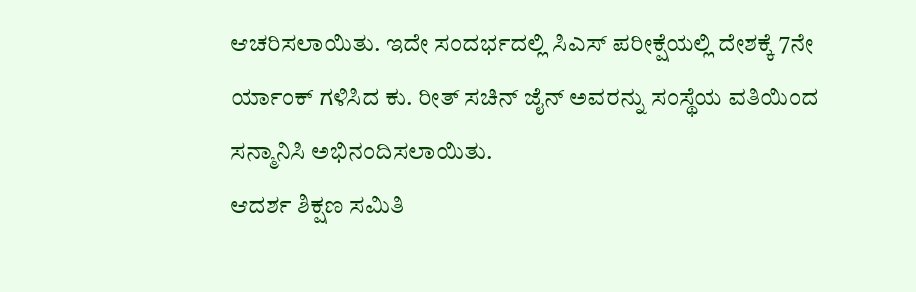ಆಚರಿಸಲಾಯಿತು. ಇದೇ ಸಂದರ್ಭದಲ್ಲಿ ಸಿಎಸ್ ಪರೀಕ್ಷೆಯಲ್ಲಿ ದೇಶಕ್ಕೆ 7ನೇ ರ್ಯಾಂಕ್ ಗಳಿಸಿದ ಕು. ರೀತ್ ಸಚಿನ್ ಜೈನ್ ಅವರನ್ನು ಸಂಸ್ಥೆಯ ವತಿಯಿಂದ ಸನ್ಮಾನಿಸಿ ಅಭಿನಂದಿಸಲಾಯಿತು.
ಆದರ್ಶ ಶಿಕ್ಷಣ ಸಮಿತಿ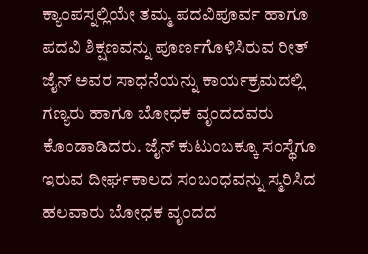ಕ್ಯಾಂಪಸ್ನಲ್ಲಿಯೇ ತಮ್ಮ ಪದವಿಪೂರ್ವ ಹಾಗೂ ಪದವಿ ಶಿಕ್ಷಣವನ್ನು ಪೂರ್ಣಗೊಳಿಸಿರುವ ರೀತ್ ಜೈನ್ ಅವರ ಸಾಧನೆಯನ್ನು ಕಾರ್ಯಕ್ರಮದಲ್ಲಿ ಗಣ್ಯರು ಹಾಗೂ ಬೋಧಕ ವೃಂದದವರು ಕೊಂಡಾಡಿದರು. ಜೈನ್ ಕುಟುಂಬಕ್ಕೂ ಸಂಸ್ಥೆಗೂ ಇರುವ ದೀರ್ಘಕಾಲದ ಸಂಬಂಧವನ್ನು ಸ್ಮರಿಸಿದ ಹಲವಾರು ಬೋಧಕ ವೃಂದದ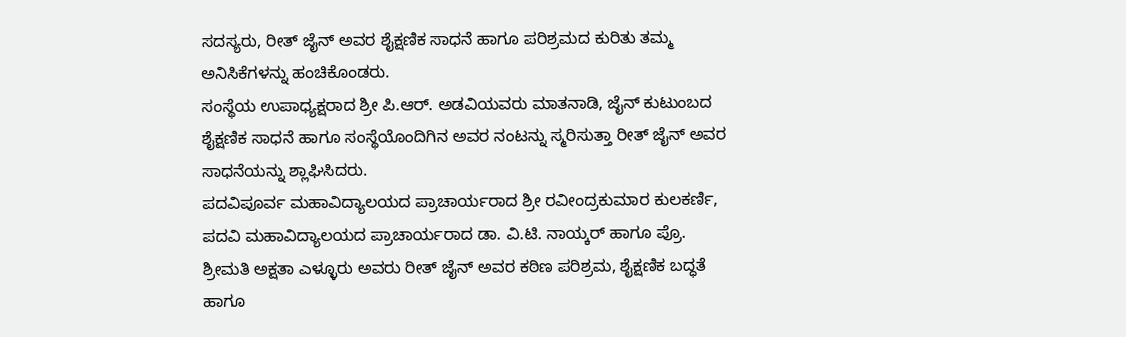ಸದಸ್ಯರು, ರೀತ್ ಜೈನ್ ಅವರ ಶೈಕ್ಷಣಿಕ ಸಾಧನೆ ಹಾಗೂ ಪರಿಶ್ರಮದ ಕುರಿತು ತಮ್ಮ ಅನಿಸಿಕೆಗಳನ್ನು ಹಂಚಿಕೊಂಡರು.
ಸಂಸ್ಥೆಯ ಉಪಾಧ್ಯಕ್ಷರಾದ ಶ್ರೀ ಪಿ.ಆರ್. ಅಡವಿಯವರು ಮಾತನಾಡಿ, ಜೈನ್ ಕುಟುಂಬದ ಶೈಕ್ಷಣಿಕ ಸಾಧನೆ ಹಾಗೂ ಸಂಸ್ಥೆಯೊಂದಿಗಿನ ಅವರ ನಂಟನ್ನು ಸ್ಮರಿಸುತ್ತಾ ರೀತ್ ಜೈನ್ ಅವರ ಸಾಧನೆಯನ್ನು ಶ್ಲಾಘಿಸಿದರು.
ಪದವಿಪೂರ್ವ ಮಹಾವಿದ್ಯಾಲಯದ ಪ್ರಾಚಾರ್ಯರಾದ ಶ್ರೀ ರವೀಂದ್ರಕುಮಾರ ಕುಲಕರ್ಣಿ, ಪದವಿ ಮಹಾವಿದ್ಯಾಲಯದ ಪ್ರಾಚಾರ್ಯರಾದ ಡಾ. ವಿ.ಟಿ. ನಾಯ್ಕರ್ ಹಾಗೂ ಪ್ರೊ. ಶ್ರೀಮತಿ ಅಕ್ಷತಾ ಎಳ್ಳೂರು ಅವರು ರೀತ್ ಜೈನ್ ಅವರ ಕಠಿಣ ಪರಿಶ್ರಮ, ಶೈಕ್ಷಣಿಕ ಬದ್ಧತೆ ಹಾಗೂ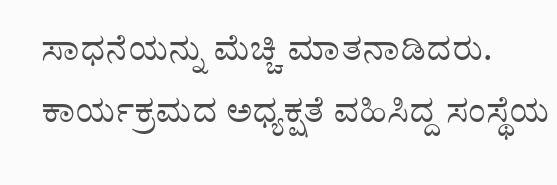ಸಾಧನೆಯನ್ನು ಮೆಚ್ಚಿ ಮಾತನಾಡಿದರು.
ಕಾರ್ಯಕ್ರಮದ ಅಧ್ಯಕ್ಷತೆ ವಹಿಸಿದ್ದ ಸಂಸ್ಥೆಯ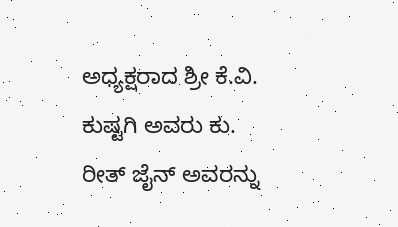ಅಧ್ಯಕ್ಷರಾದ ಶ್ರೀ ಕೆ.ವಿ. ಕುಷ್ಟಗಿ ಅವರು ಕು. ರೀತ್ ಜೈನ್ ಅವರನ್ನು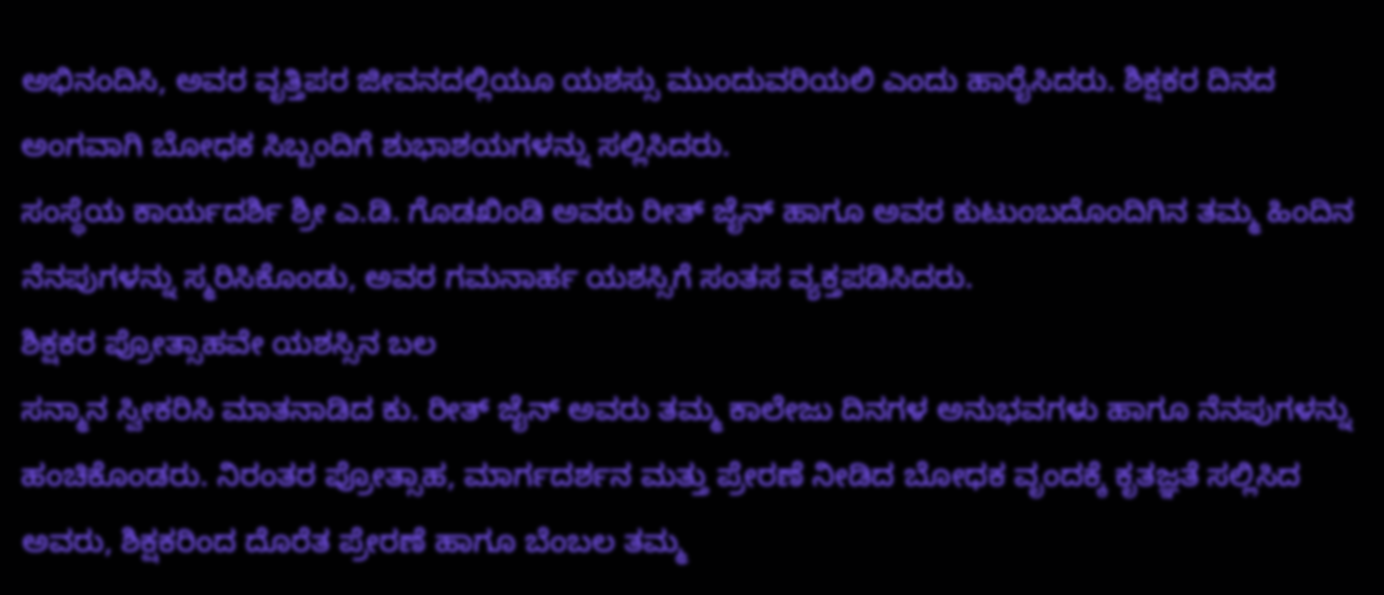ಅಭಿನಂದಿಸಿ, ಅವರ ವೃತ್ತಿಪರ ಜೀವನದಲ್ಲಿಯೂ ಯಶಸ್ಸು ಮುಂದುವರಿಯಲಿ ಎಂದು ಹಾರೈಸಿದರು. ಶಿಕ್ಷಕರ ದಿನದ ಅಂಗವಾಗಿ ಬೋಧಕ ಸಿಬ್ಬಂದಿಗೆ ಶುಭಾಶಯಗಳನ್ನು ಸಲ್ಲಿಸಿದರು.
ಸಂಸ್ಥೆಯ ಕಾರ್ಯದರ್ಶಿ ಶ್ರೀ ಎ.ಡಿ. ಗೊಡಖಿಂಡಿ ಅವರು ರೀತ್ ಜೈನ್ ಹಾಗೂ ಅವರ ಕುಟುಂಬದೊಂದಿಗಿನ ತಮ್ಮ ಹಿಂದಿನ ನೆನಪುಗಳನ್ನು ಸ್ಮರಿಸಿಕೊಂಡು, ಅವರ ಗಮನಾರ್ಹ ಯಶಸ್ಸಿಗೆ ಸಂತಸ ವ್ಯಕ್ತಪಡಿಸಿದರು.
ಶಿಕ್ಷಕರ ಪ್ರೋತ್ಸಾಹವೇ ಯಶಸ್ಸಿನ ಬಲ
ಸನ್ಮಾನ ಸ್ವೀಕರಿಸಿ ಮಾತನಾಡಿದ ಕು. ರೀತ್ ಜೈನ್ ಅವರು ತಮ್ಮ ಕಾಲೇಜು ದಿನಗಳ ಅನುಭವಗಳು ಹಾಗೂ ನೆನಪುಗಳನ್ನು ಹಂಚಿಕೊಂಡರು. ನಿರಂತರ ಪ್ರೋತ್ಸಾಹ, ಮಾರ್ಗದರ್ಶನ ಮತ್ತು ಪ್ರೇರಣೆ ನೀಡಿದ ಬೋಧಕ ವೃಂದಕ್ಕೆ ಕೃತಜ್ಞತೆ ಸಲ್ಲಿಸಿದ ಅವರು, ಶಿಕ್ಷಕರಿಂದ ದೊರೆತ ಪ್ರೇರಣೆ ಹಾಗೂ ಬೆಂಬಲ ತಮ್ಮ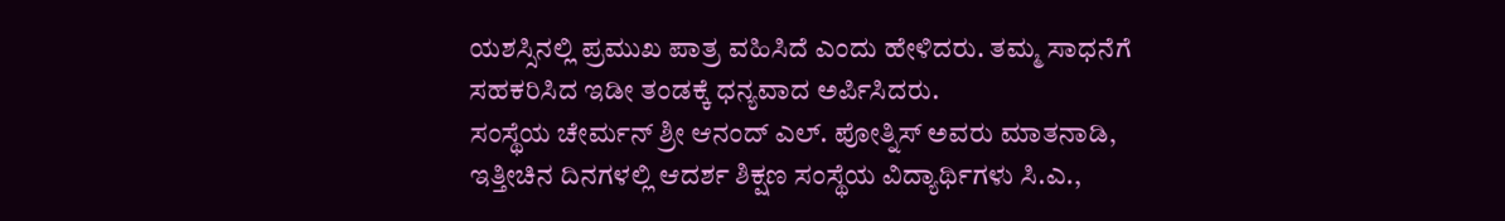ಯಶಸ್ಸಿನಲ್ಲಿ ಪ್ರಮುಖ ಪಾತ್ರ ವಹಿಸಿದೆ ಎಂದು ಹೇಳಿದರು. ತಮ್ಮ ಸಾಧನೆಗೆ ಸಹಕರಿಸಿದ ಇಡೀ ತಂಡಕ್ಕೆ ಧನ್ಯವಾದ ಅರ್ಪಿಸಿದರು.
ಸಂಸ್ಥೆಯ ಚೇರ್ಮನ್ ಶ್ರೀ ಆನಂದ್ ಎಲ್. ಪೋತ್ನಿಸ್ ಅವರು ಮಾತನಾಡಿ, ಇತ್ತೀಚಿನ ದಿನಗಳಲ್ಲಿ ಆದರ್ಶ ಶಿಕ್ಷಣ ಸಂಸ್ಥೆಯ ವಿದ್ಯಾರ್ಥಿಗಳು ಸಿ.ಎ.,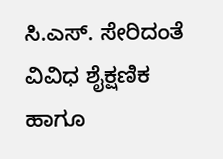ಸಿ.ಎಸ್. ಸೇರಿದಂತೆ ವಿವಿಧ ಶೈಕ್ಷಣಿಕ ಹಾಗೂ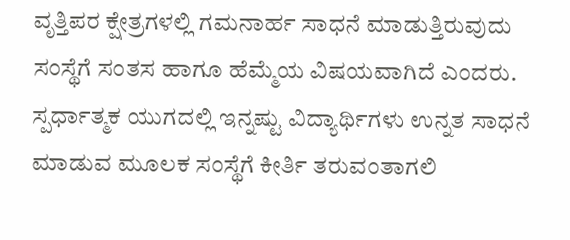ವೃತ್ತಿಪರ ಕ್ಷೇತ್ರಗಳಲ್ಲಿ ಗಮನಾರ್ಹ ಸಾಧನೆ ಮಾಡುತ್ತಿರುವುದು ಸಂಸ್ಥೆಗೆ ಸಂತಸ ಹಾಗೂ ಹೆಮ್ಮೆಯ ವಿಷಯವಾಗಿದೆ ಎಂದರು. ಸ್ಪರ್ಧಾತ್ಮಕ ಯುಗದಲ್ಲಿ ಇನ್ನಷ್ಟು ವಿದ್ಯಾರ್ಥಿಗಳು ಉನ್ನತ ಸಾಧನೆ ಮಾಡುವ ಮೂಲಕ ಸಂಸ್ಥೆಗೆ ಕೀರ್ತಿ ತರುವಂತಾಗಲಿ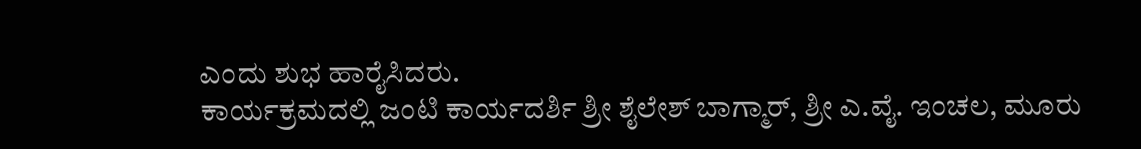ಎಂದು ಶುಭ ಹಾರೈಸಿದರು.
ಕಾರ್ಯಕ್ರಮದಲ್ಲಿ ಜಂಟಿ ಕಾರ್ಯದರ್ಶಿ ಶ್ರೀ ಶೈಲೇಶ್ ಬಾಗ್ಮಾರ್, ಶ್ರೀ ಎ.ವೈ. ಇಂಚಲ, ಮೂರು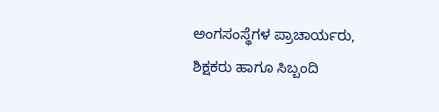ಅಂಗಸಂಸ್ಥೆಗಳ ಪ್ರಾಚಾರ್ಯರು, ಶಿಕ್ಷಕರು ಹಾಗೂ ಸಿಬ್ಬಂದಿ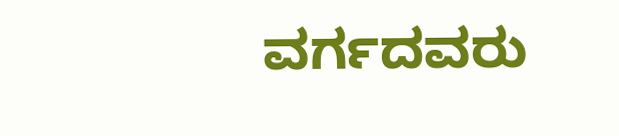ವರ್ಗದವರು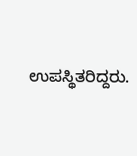ಉಪಸ್ಥಿತರಿದ್ದರು.